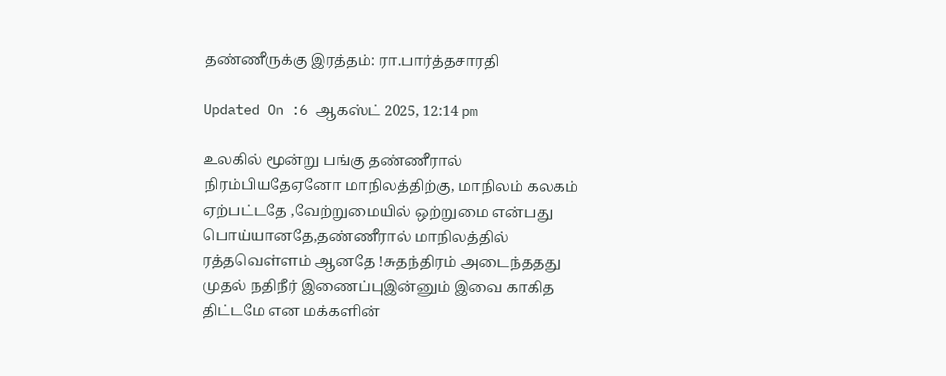தண்ணீருக்கு இரத்தம்: ரா.பார்த்தசாரதி

Updated On :6 ஆகஸ்ட் 2025, 12:14 pm

உலகில் மூன்று பங்கு தண்ணீரால் நிரம்பியதேஏனோ மாநிலத்திற்கு, மாநிலம் கலகம் ஏற்பட்டதே ,வேற்றுமையில் ஒற்றுமை என்பது பொய்யானதே,தண்ணீரால் மாநிலத்தில் ரத்தவெள்ளம் ஆனதே !சுதந்திரம் அடைந்ததது முதல் நதிநீர் இணைப்புஇன்னும் இவை காகித திட்டமே என மக்களின்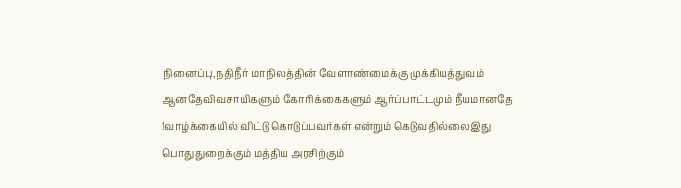நினைப்பு,நதிநீர் மாநிலத்தின் வேளாண்மைக்கு முக்கியத்துவம் ஆனதேவிவசாயிகளும் கோரிக்கைகளும் ஆர்ப்பாட்டமும் நீயமானதே !வாழ்க்கையில் விட்டு கொடுப்பவர்கள் என்றும் கெடுவதில்லைஇது பொதுதுறைக்கும் மத்திய அரசிற்கும்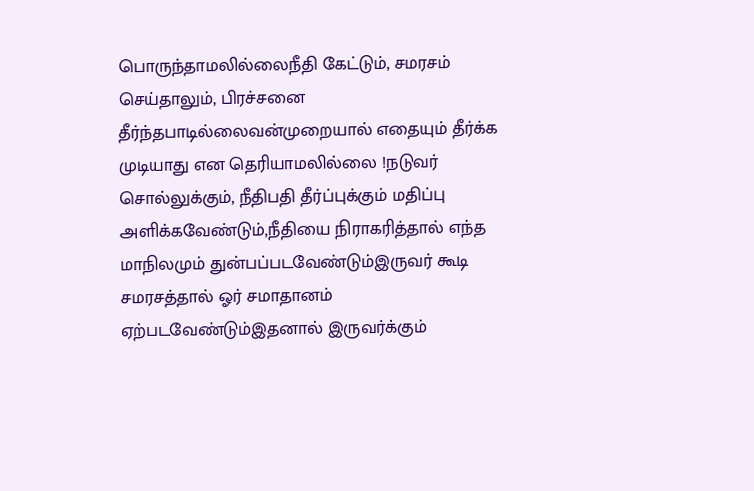பொருந்தாமலில்லைநீதி கேட்டும், சமரசம் செய்தாலும், பிரச்சனை தீர்ந்தபாடில்லைவன்முறையால் எதையும் தீர்க்க முடியாது என தெரியாமலில்லை !நடுவர் சொல்லுக்கும், நீதிபதி தீர்ப்புக்கும் மதிப்பு அளிக்கவேண்டும்,நீதியை நிராகரித்தால் எந்த மாநிலமும் துன்பப்படவேண்டும்இருவர் கூடி சமரசத்தால் ஓர் சமாதானம் ஏற்படவேண்டும்இதனால் இருவர்க்கும்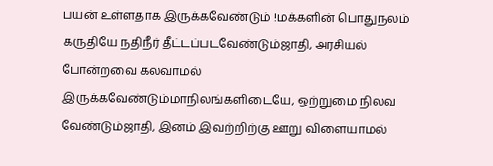பயன் உள்ளதாக இருக்கவேண்டும் !மக்களின் பொதுநலம் கருதியே நதிநீர் தீட்டப்படவேண்டும்ஜாதி, அரசியல் போன்றவை கலவாமல் இருக்கவேண்டும்மாநிலங்களிடையே, ஒற்றுமை நிலவ வேண்டும்ஜாதி, இனம் இவற்றிற்கு ஊறு விளையாமல்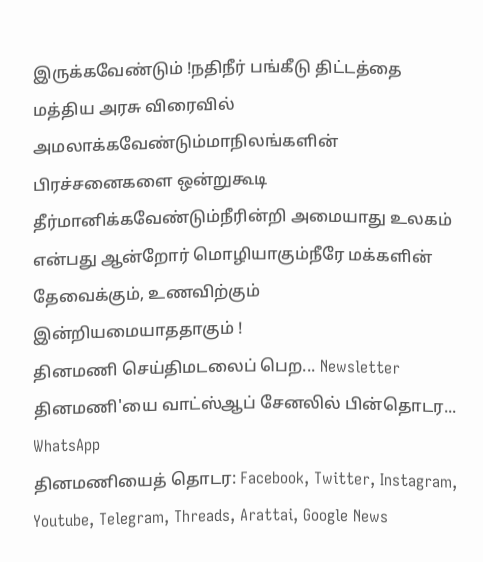இருக்கவேண்டும் !நதிநீர் பங்கீடு திட்டத்தை மத்திய அரசு விரைவில் அமலாக்கவேண்டும்மாநிலங்களின் பிரச்சனைகளை ஒன்றுகூடி தீர்மானிக்கவேண்டும்நீரின்றி அமையாது உலகம் என்பது ஆன்றோர் மொழியாகும்நீரே மக்களின் தேவைக்கும், உணவிற்கும் இன்றியமையாததாகும் !
தினமணி செய்திமடலைப் பெற... Newsletter
தினமணி'யை வாட்ஸ்ஆப் சேனலில் பின்தொடர... WhatsApp
தினமணியைத் தொடர: Facebook, Twitter, Instagram, Youtube, Telegram, Threads, Arattai, Google News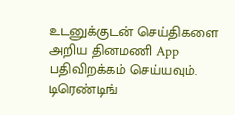உடனுக்குடன் செய்திகளை அறிய தினமணி App பதிவிறக்கம் செய்யவும்.
டிரெண்டிங்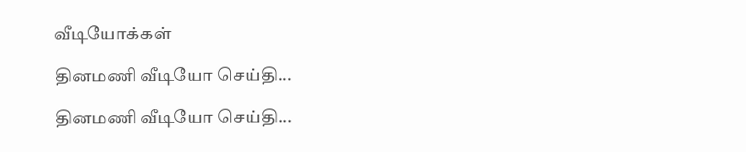வீடியோக்கள்

தினமணி வீடியோ செய்தி...

தினமணி வீடியோ செய்தி...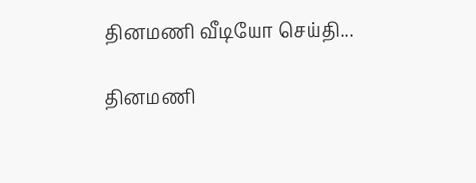தினமணி வீடியோ செய்தி...

தினமணி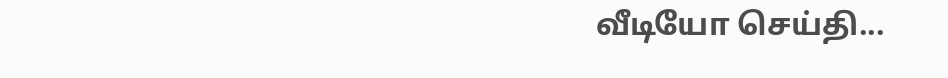வீடியோ செய்தி...